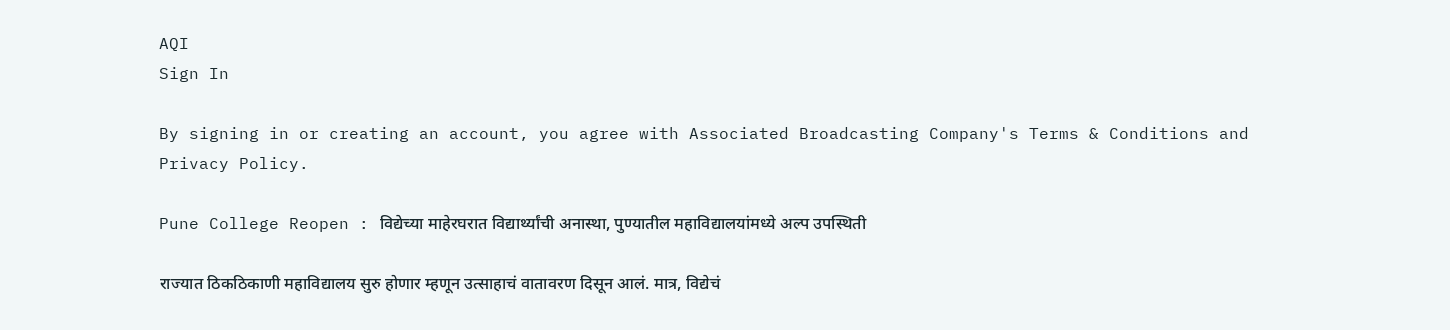AQI
Sign In

By signing in or creating an account, you agree with Associated Broadcasting Company's Terms & Conditions and Privacy Policy.

Pune College Reopen : विद्येच्या माहेरघरात विद्यार्थ्यांची अनास्था, पुण्यातील महाविद्यालयांमध्ये अल्प उपस्थिती

राज्यात ठिकठिकाणी महाविद्यालय सुरु होणार म्हणून उत्साहाचं वातावरण दिसून आलं. मात्र, विद्येचं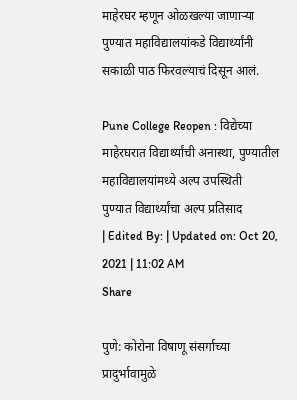माहेरघर म्हणून ओळखल्या जाणाऱ्या पुण्यात महाविद्यालयांकडे विद्यार्थ्यांनी सकाळी पाठ फिरवल्याचं दिसून आलं.

Pune College Reopen : विद्येच्या माहेरघरात विद्यार्थ्यांची अनास्था, पुण्यातील महाविद्यालयांमध्ये अल्प उपस्थिती
पुण्यात विद्यार्थ्यांचा अल्प प्रतिसाद
| Edited By: | Updated on: Oct 20, 2021 | 11:02 AM
Share

पुणे: कोरोना विषाणू संसर्गाच्या प्रादुर्भावामुळे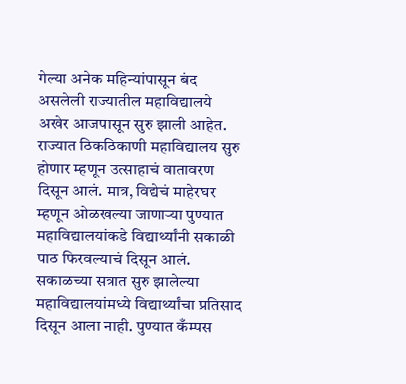गेल्या अनेक महिन्यांपासून बंद असलेली राज्यातील महाविद्यालये अखेर आजपासून सुरु झाली आहेत. राज्यात ठिकठिकाणी महाविद्यालय सुरु होणार म्हणून उत्साहाचं वातावरण दिसून आलं. मात्र, विद्येचं माहेरघर म्हणून ओळखल्या जाणाऱ्या पुण्यात महाविद्यालयांकडे विद्यार्थ्यांनी सकाळी पाठ फिरवल्याचं दिसून आलं. सकाळच्या सत्रात सुरु झालेल्या महाविद्यालयांमध्ये विद्यार्थ्यांचा प्रतिसाद दिसून आला नाही. पुण्यात कँम्पस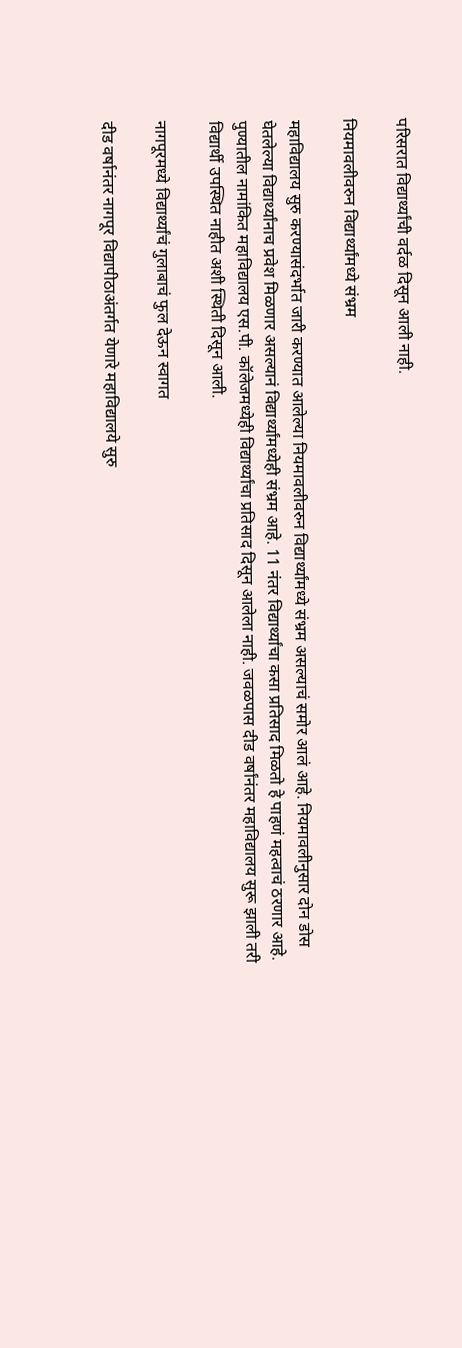परिसरात विद्यार्थ्यांची वर्दळ दिसून आली नाही.

नियमावलीवरुन विद्यार्थ्यांमध्ये संभ्रम

महाविद्यालय सुरु करण्यासंदर्भात जारी करण्यात आलेल्या नियमावलीवरुन विद्यार्थ्यांमध्ये संभ्रम असल्याचं समोर आलं आहे. नियमावलीनुसार दोन डोस घेतलेल्या विद्यार्थ्यांनाच प्रवेश मिळणार असल्यानं विद्यार्थ्यांमध्येही संभ्रम आहे. 11 नंतर विद्यार्थ्यांचा कसा प्रतिसाद मिळतो हे पाहणं महत्वाचं ठरणार आहे. पुण्यातील नामांकित महाविद्यालय एस.पी. कॉलेजमध्येही विद्यार्थ्यांचा प्रतिसाद दिसून आलेला नाही. जवळपास दीड वर्षांनंतर महाविद्यालय सुरू झाली तरी विद्यार्थी उपस्थित नाहीत अशी स्थिती दिसून आली.

नागपूरमध्ये विद्यार्थ्यांचं गुलाबाचं फुल देऊन स्वागत

दीड वर्षानंतर नागपूर विद्यापीठाअंतर्गत येणारे महाविद्यालये सुरु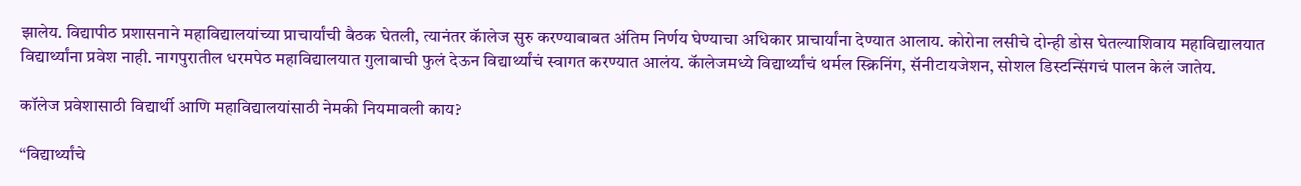झालेय. विद्यापीठ प्रशासनाने महाविद्यालयांच्या प्राचार्यांची बैठक घेतली, त्यानंतर कॅालेज सुरु करण्याबाबत अंतिम निर्णय घेण्याचा अधिकार प्राचार्यांना देण्यात आलाय. कोरोना लसीचे दोन्ही डोस घेतल्याशिवाय महाविद्यालयात विद्यार्थ्यांना प्रवेश नाही. नागपुरातील धरमपेठ महाविद्यालयात गुलाबाची फुलं देऊन विद्यार्थ्यांचं स्वागत करण्यात आलंय. कॅालेजमध्ये विद्यार्थ्यांचं थर्मल स्क्रिनिंग, सॅनीटायजेशन, सोशल डिस्टन्सिंगचं पालन केलं जातेय.

कॉलेज प्रवेशासाठी विद्यार्थी आणि महाविद्यालयांसाठी नेमकी नियमावली काय?

“विद्यार्थ्यांचे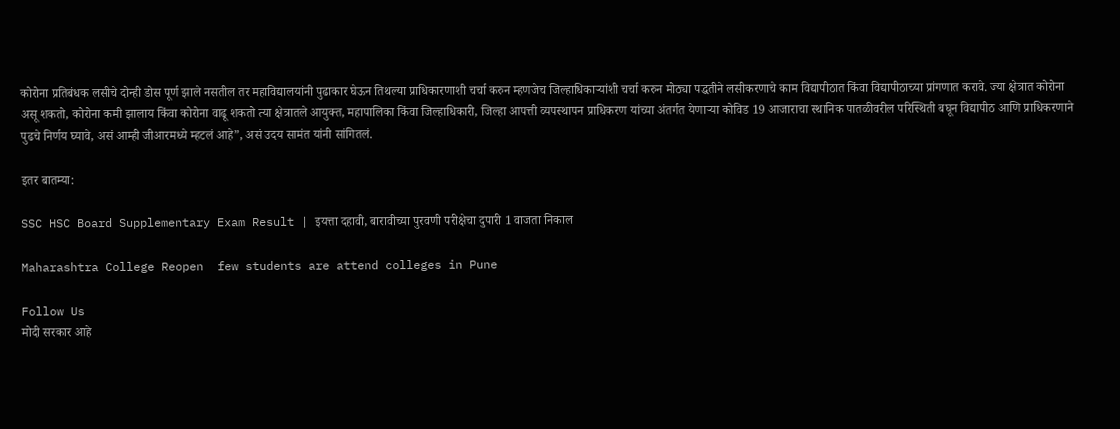कोरोना प्रतिबंधक लसीचे दोन्ही डोस पूर्ण झाले नसतील तर महाविद्यालयांनी पुढाकार घेऊन तिथल्या प्राधिकारणाशी चर्चा करुन म्हणजेच जिल्हाधिकाऱ्यांशी चर्चा करुन मोठ्या पद्धतीने लसीकरणाचे काम विद्यापीठात किंवा विद्यापीठाच्या प्रांगणात करावे. ज्या क्षेत्रात कोरोना असू शकतो, कोरोना कमी झालाय किंवा कोरोना वाढू शकतो त्या क्षेत्रातले आयुक्त, महापालिका किंवा जिल्हाधिकारी, जिल्हा आपत्ती व्यपस्थापन प्राधिकरण यांच्या अंतर्गत येणाऱ्या कोविड 19 आजाराचा स्थानिक पातळीवरील परिस्थिती बघून विद्यापीठ आणि प्राधिकरणाने पुढचे निर्णय घ्यावे, असं आम्ही जीआरमध्ये म्हटलं आहे”, असं उदय सामंत यांनी सांगितलं.

इतर बातम्या:

SSC HSC Board Supplementary Exam Result | इयत्ता दहावी, बारावीच्या पुरवणी परीक्षेचा दुपारी 1 वाजता निकाल

Maharashtra College Reopen  few students are attend colleges in Pune

Follow Us
मोदी सरकार आहे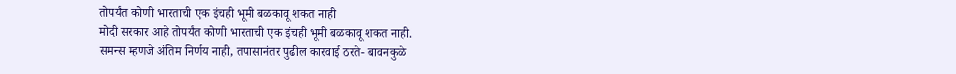तोपर्यंत कोणी भारताची एक इंचही भूमी बळकावू शकत नाही
मोदी सरकार आहे तोपर्यंत कोणी भारताची एक इंचही भूमी बळकावू शकत नाही.
समन्स म्हणजे अंतिम निर्णय नाही, तपासानंतर पुढील कारवाई ठरते- बावनकुळे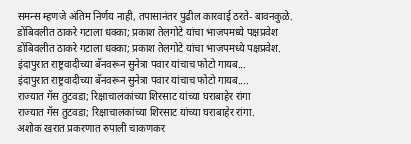समन्स म्हणजे अंतिम निर्णय नाही, तपासानंतर पुढील कारवाई ठरते- बावनकुळे.
डोंबिवलीत ठाकरे गटाला धक्का; प्रकाश तेलगोटे यांचा भाजपमध्ये पक्षप्रवेश
डोंबिवलीत ठाकरे गटाला धक्का; प्रकाश तेलगोटे यांचा भाजपमध्ये पक्षप्रवेश.
इंदापुरात राष्ट्रवादीच्या बॅनवरून सुनेत्रा पवार यांचाच फोटो गायब...
इंदापुरात राष्ट्रवादीच्या बॅनवरून सुनेत्रा पवार यांचाच फोटो गायब....
राज्यात गॅस तुटवडा; रिक्षाचालकांच्या शिरसाट यांच्या घराबाहेर रांगा
राज्यात गॅस तुटवडा; रिक्षाचालकांच्या शिरसाट यांच्या घराबाहेर रांगा.
अशोक खरात प्रकरणात रुपाली चाकणकर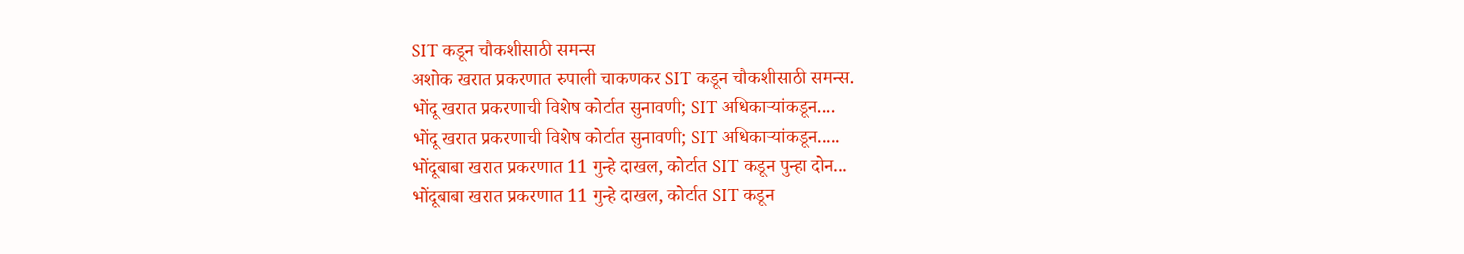SIT कडून चौकशीसाठी समन्स
अशोक खरात प्रकरणात रुपाली चाकणकर SIT कडून चौकशीसाठी समन्स.
भोंदू खरात प्रकरणाची विशेष कोर्टात सुनावणी; SIT अधिकाऱ्यांकडून....
भोंदू खरात प्रकरणाची विशेष कोर्टात सुनावणी; SIT अधिकाऱ्यांकडून.....
भोंदूबाबा खरात प्रकरणात 11 गुन्हे दाखल, कोर्टात SIT कडून पुन्हा दोन...
भोंदूबाबा खरात प्रकरणात 11 गुन्हे दाखल, कोर्टात SIT कडून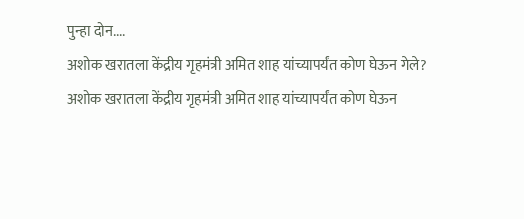पुन्हा दोन....
अशोक खरातला केंद्रीय गृहमंत्री अमित शाह यांच्यापर्यंत कोण घेऊन गेले?
अशोक खरातला केंद्रीय गृहमंत्री अमित शाह यांच्यापर्यंत कोण घेऊन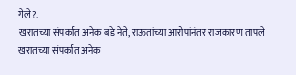गेले?.
खरातच्या संपर्कात अनेक बडे नेते, राऊतांच्या आरोपांनंतर राजकारण तापले
खरातच्या संपर्कात अनेक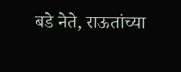बडे नेते, राऊतांच्या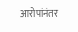आरोपांनंतर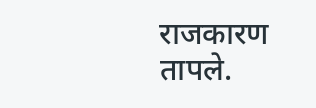राजकारण तापले.